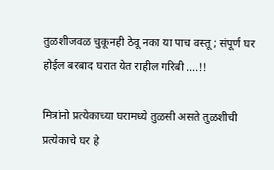तुळशीजवळ चुकूनही ठेवू नका या पाच वस्तू ; संपूर्ण घर होईल बरबाद घरात येत राहील गरिबी ….!!

मित्रांनो प्रत्येकाच्या घरामध्ये तुळसी असते तुळशीची प्रत्येकाचे घर हे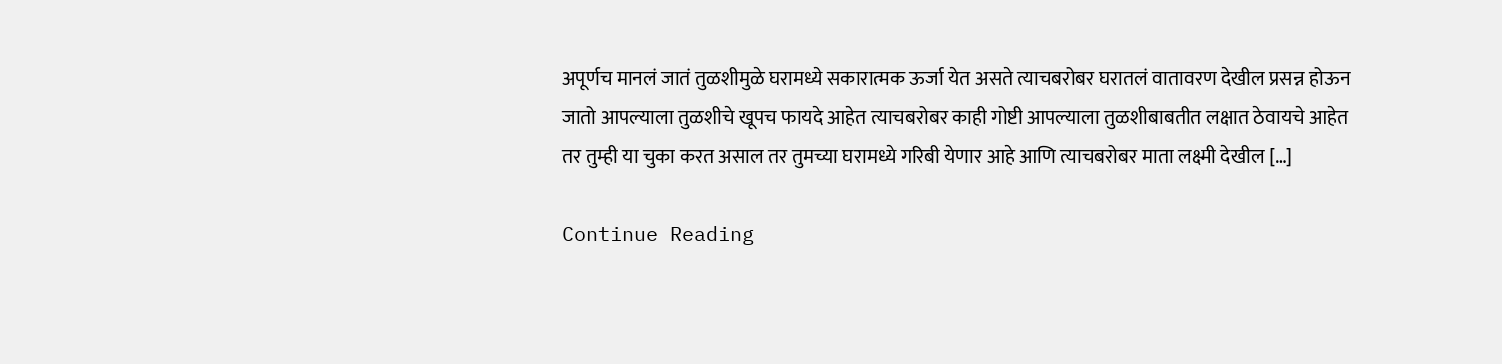अपूर्णच मानलं जातं तुळशीमुळे घरामध्ये सकारात्मक ऊर्जा येत असते त्याचबरोबर घरातलं वातावरण देखील प्रसन्न होऊन जातो आपल्याला तुळशीचे खूपच फायदे आहेत त्याचबरोबर काही गोष्टी आपल्याला तुळशीबाबतीत लक्षात ठेवायचे आहेत तर तुम्ही या चुका करत असाल तर तुमच्या घरामध्ये गरिबी येणार आहे आणि त्याचबरोबर माता लक्ष्मी देखील […]

Continue Reading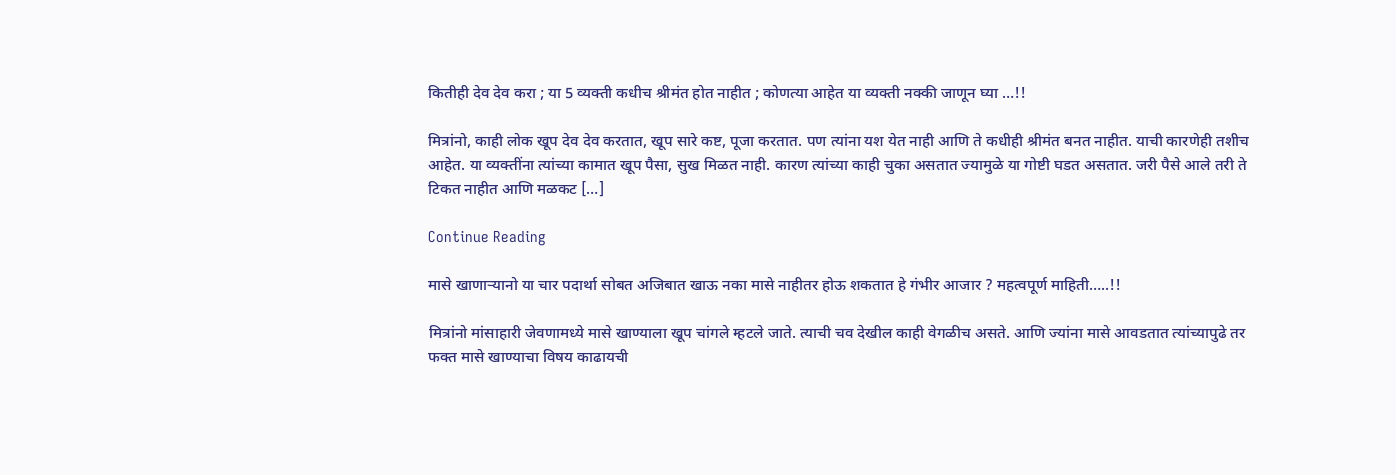कितीही देव देव करा ; या 5 व्यक्ती कधीच श्रीमंत होत नाहीत ; कोणत्या आहेत या व्यक्ती नक्की जाणून घ्या …!!

मित्रांनो, काही लोक खूप देव देव करतात, खूप सारे कष्ट, पूजा करतात. पण त्यांना यश येत नाही आणि ते कधीही श्रीमंत बनत नाहीत. याची कारणेही तशीच आहेत. या व्यक्तींना त्यांच्या कामात खूप पैसा, सुख मिळत नाही. कारण त्यांच्या काही चुका असतात ज्यामुळे या गोष्टी घडत असतात. जरी पैसे आले तरी ते टिकत नाहीत आणि मळकट […]

Continue Reading

मासे खाणाऱ्यानो या चार पदार्था सोबत अजिबात खाऊ नका मासे नाहीतर होऊ शकतात हे गंभीर आजार ? महत्वपूर्ण माहिती…..!!

मित्रांनो मांसाहारी जेवणामध्ये मासे खाण्याला खूप चांगले म्हटले जाते. त्याची चव देखील काही वेगळीच असते. आणि ज्यांना मासे आवडतात त्यांच्यापुढे तर फक्त मासे खाण्याचा विषय काढायची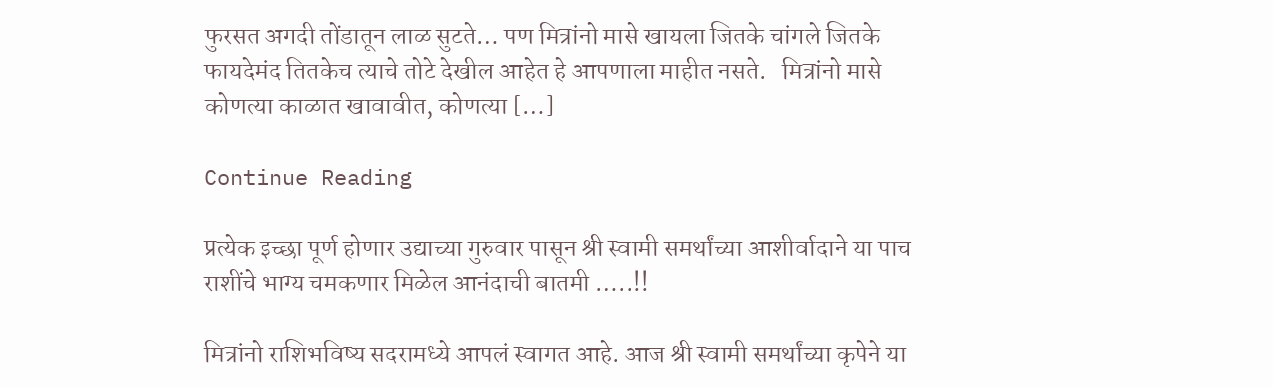फुरसत अगदी तोंडातून लाळ सुटते… पण मित्रांनो मासे खायला जितके चांगले जितके फायदेमंद तितकेच त्याचे तोटे देखील आहेत हे आपणाला माहीत नसते.   मित्रांनो मासे कोणत्या काळात खावावीत, कोणत्या […]

Continue Reading

प्रत्येक इच्छा पूर्ण होणार उद्याच्या गुरुवार पासून श्री स्वामी समर्थांच्या आशीर्वादाने या पाच राशींचे भाग्य चमकणार मिळेल आनंदाची बातमी …..!!

मित्रांनो राशिभविष्य सदरामध्ये आपलं स्वागत आहे. आज श्री स्वामी समर्थांच्या कृपेने या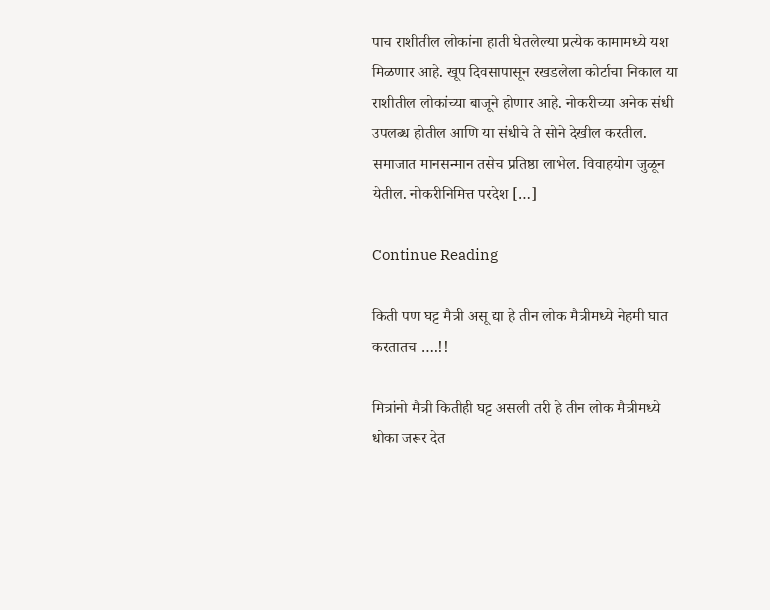पाच राशीतील लोकांना हाती घेतलेल्या प्रत्येक कामामध्ये यश मिळणार आहे. खूप दिवसापासून रखडलेला कोर्टाचा निकाल या राशीतील लोकांच्या बाजूने होणार आहे. नोकरीच्या अनेक संधी उपलब्ध होतील आणि या संधीचे ते सोने देखील करतील. समाजात मानसन्मान तसेच प्रतिष्ठा लाभेल. विवाहयोग जुळून येतील. नोकरीनिमित्त परदेश […]

Continue Reading

किती पण घट्ट मैत्री असू द्या हे तीन लोक मैत्रीमध्ये नेहमी घात करतातच ….!!

मित्रांनो मैत्री कितीही घट्ट असली तरी हे तीन लोक मैत्रीमध्ये धोका जरूर देत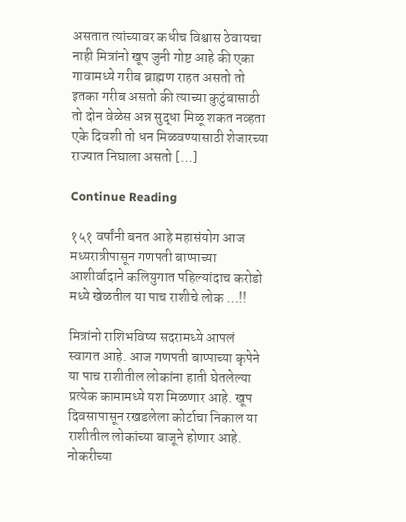असतात त्यांच्यावर कधीच विश्वास ठेवायचा नाही मित्रांनो खूप जुनी गोष्ट आहे की एका गावामध्ये गरीब ब्राह्मण राहत असतो तो इतका गरीब असतो की त्याच्या कुटुंबासाठी तो दोन वेळेस अन्न सुद्धा मिळू शकत नव्हता एके दिवशी तो धन मिळवण्यासाठी शेजारच्या राज्यात निघाला असतो […]

Continue Reading

१५१ वर्षांनी बनत आहे महासंयोग आज मध्यरात्रीपासून गणपती बाप्पाच्या आशीर्वादाने कलियुगात पहिल्यांदाच करोडो मध्ये खेळतील या पाच राशीचे लोक …!!

मित्रांनो राशिभविष्य सदरामध्ये आपलं स्वागत आहे. आज गणपती बाप्पाच्या कृपेने या पाच राशीतील लोकांना हाती घेतलेल्या प्रत्येक कामामध्ये यश मिळणार आहे. खूप दिवसापासून रखडलेला कोर्टाचा निकाल या राशीतील लोकांच्या बाजूने होणार आहे. नोकरीच्या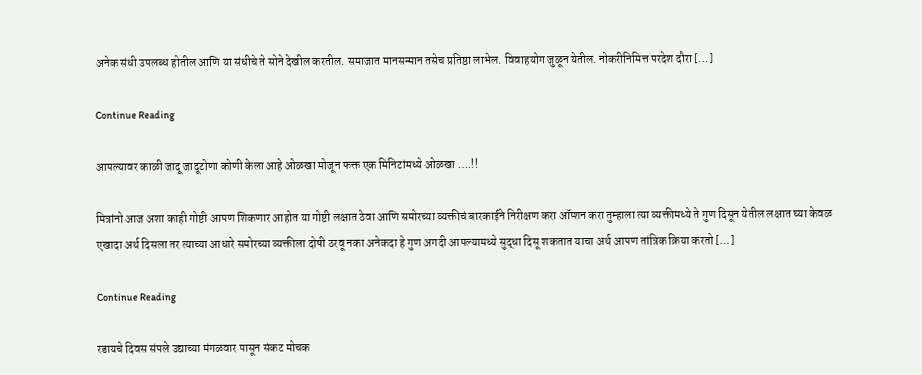अनेक संधी उपलब्ध होतील आणि या संधीचे ते सोने देखील करतील. समाजात मानसन्मान तसेच प्रतिष्ठा लाभेल. विवाहयोग जुळून येतील. नोकरीनिमित्त परदेश दौरा […]

Continue Reading

आपल्यावर काळी जादू जादूटोणा कोणी केला आहे ओळखा मोजून फक्त एक मिनिटांमध्ये ओळखा ….!!

मित्रांनो आज अशा काही गोष्टी आपण शिकणार आहोत या गोष्टी लक्षात ठेवा आणि समोरच्या व्यक्तीचं बारकाईने निरीक्षण करा ऑप्शन करा तुम्हाला त्या व्यक्तीमध्ये ते गुण दिसून येतील लक्षात घ्या केवळ एखादा अर्थ दिसला तर त्याच्या आधारे समोरच्या व्यक्तीला दोषी ठरवू नका अनेकदा हे गुण अगदी आपल्यामध्ये सुद्धा दिसू शकतात याचा अर्थ आपण तांत्रिक क्रिया करतो […]

Continue Reading

रडायचे दिवस संपले उद्याच्या मंगळवार पासून संकट मोचक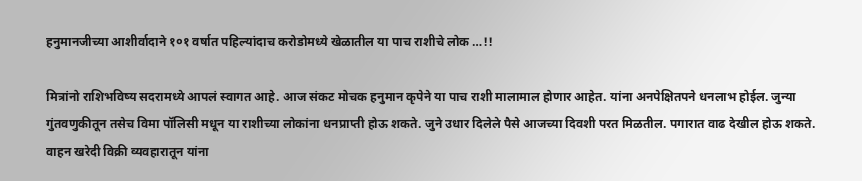हनुमानजीच्या आशीर्वादाने १०१ वर्षात पहिल्यांदाच करोडोमध्ये खेळातील या पाच राशीचे लोक …!!

मित्रांनो राशिभविष्य सदरामध्ये आपलं स्वागत आहे. आज संकट मोचक हनुमान कृपेने या पाच राशी मालामाल होणार आहेत. यांना अनपेक्षितपने धनलाभ होईल. जुन्या गुंतवणुकीतून तसेच विमा पॉलिसी मधून या राशीच्या लोकांना धनप्राप्ती होऊ शकते. जुने उधार दिलेले पैसे आजच्या दिवशी परत मिळतील. पगारात वाढ देखील होऊ शकते. वाहन खरेदी विक्री व्यवहारातून यांना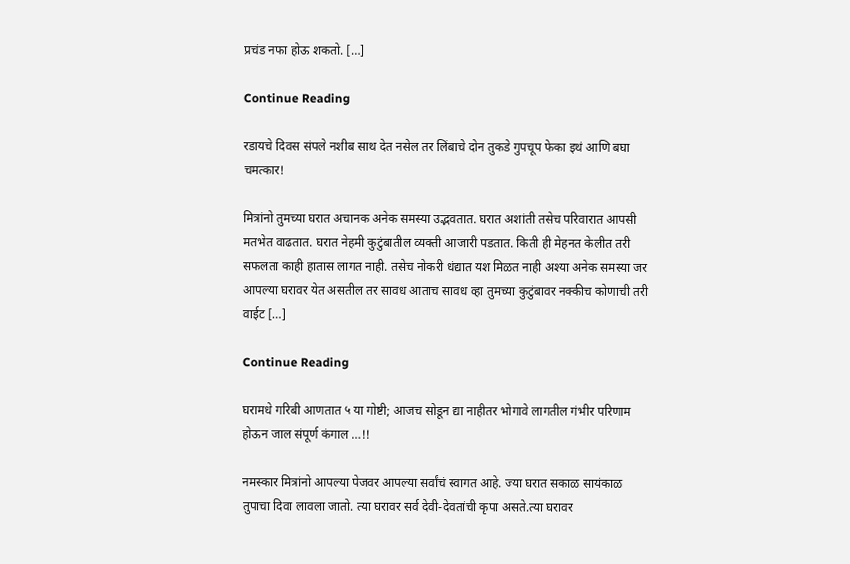प्रचंड नफा होऊ शकतो. […]

Continue Reading

रडायचे दिवस संपले नशीब साथ देत नसेल तर लिंबाचे दोन तुकडे गुपचूप फेका इथं आणि बघा चमत्कार!

मित्रांनो तुमच्या घरात अचानक अनेक समस्या उद्भवतात. घरात अशांती तसेच परिवारात आपसी मतभेत वाढतात. घरात नेहमी कुटुंबातील व्यक्ती आजारी पडतात. किती ही मेहनत केलीत तरी सफलता काही हातास लागत नाही. तसेच नोकरी धंद्यात यश मिळत नाही अश्या अनेक समस्या जर आपल्या घरावर येत असतील तर सावध आताच सावध व्हा तुमच्या कुटुंबावर नक्कीच कोणाची तरी वाईट […]

Continue Reading

घरामधे गरिबी आणतात ५ या गोष्टी; आजच सोडून द्या नाहीतर भोगावे लागतील गंभीर परिणाम होऊन जाल संपूर्ण कंगाल …!!

नमस्कार मित्रांनो आपल्या पेजवर आपल्या सर्वांचं स्वागत आहे. ज्या घरात सकाळ सायंकाळ तुपाचा दिवा लावला जातो. त्या घरावर सर्व देवी-देवतांची कृपा असते.त्या घरावर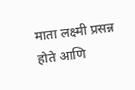माता लक्ष्मी प्रसन्न होते आणि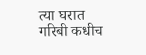त्या घरात गरिबी कधीच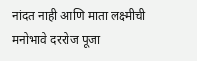नांदत नाही आणि माता लक्ष्मीची मनोभावे दररोज पूजा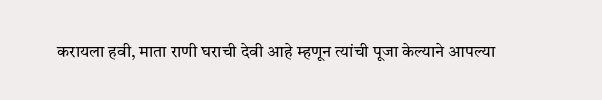करायला हवी, माता राणी घराची देवी आहे म्हणून त्यांची पूजा केल्याने आपल्या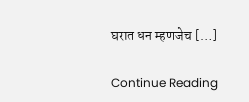घरात धन म्हणजेच […]

Continue Reading